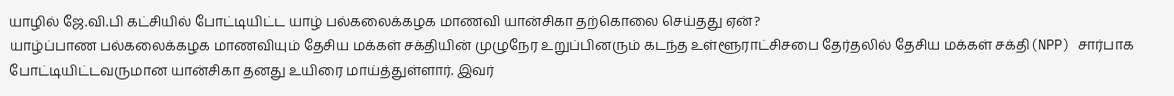யாழில் ஜே.வி.பி கட்சியில் போட்டியிட்ட யாழ் பல்கலைக்கழக மாணவி யான்சிகா தற்கொலை செய்தது ஏன்?
யாழ்ப்பாண பல்கலைக்கழக மாணவியும் தேசிய மக்கள் சக்தியின் முழுநேர உறுப்பினரும் கடந்த உள்ளூராட்சிசபை தேர்தலில் தேசிய மக்கள் சக்தி(NPP) சார்பாக போட்டியிட்டவருமான யான்சிகா தனது உயிரை மாய்த்துள்ளார். இவர்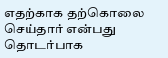எதற்காக தற்கொலை செய்தார் என்பது தொடர்பாக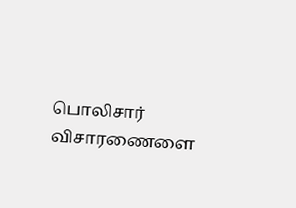பொலிசார் விசாரணைளை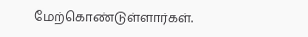மேற்கொண்டுள்ளார்கள்.